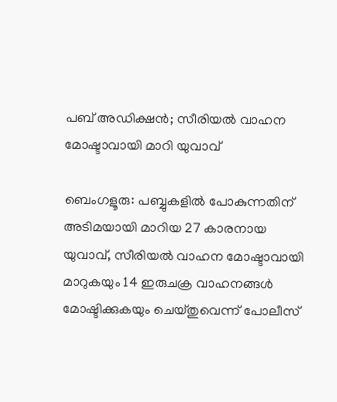പബ് അഡിക്ഷൻ; സീരിയൽ വാഹന മോഷ്ടാവായി മാറി യുവാവ്

ബെംഗളൂരു: പബ്ബുകളിൽ പോകുന്നതിന് അടിമയായി മാറിയ 27 കാരനായ യുവാവ്, സീരിയൽ വാഹന മോഷ്ടാവായി മാറുകയും 14 ഇരുചക്ര വാഹനങ്ങൾ മോഷ്ടിക്കുകയും ചെയ്തുവെന്ന് പോലീസ്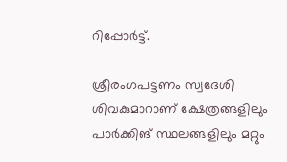റിപ്പോർട്ട്.

ശ്രീരംഗപട്ടണം സ്വദേശി ശിവകുമാറാണ് ക്ഷേത്രങ്ങളിലും പാർക്കിങ് സ്ഥലങ്ങളിലും മറ്റും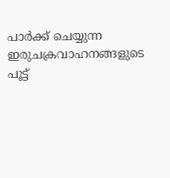പാർക്ക് ചെയ്യുന്ന ഇരുചക്രവാഹനങ്ങളുടെ പൂട്ട്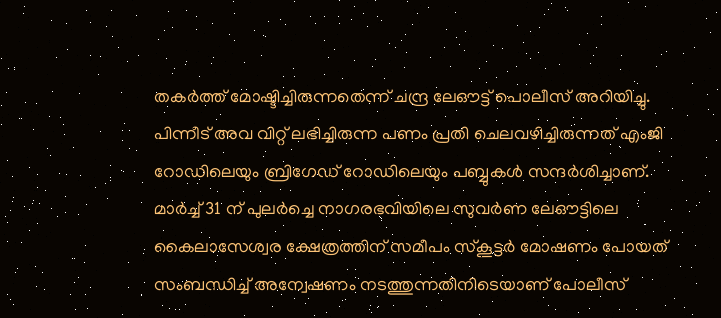തകർത്ത് മോഷ്ടിച്ചിരുന്നതെന്ന് ചന്ദ്ര ലേഔട്ട് പൊലീസ് അറിയിച്ചു. പിന്നീട് അവ വിറ്റ് ലഭിച്ചിരുന്ന പണം പ്രതി ചെലവഴിച്ചിരുന്നത് എംജി റോഡിലെയും ബ്രിഗേഡ് റോഡിലെയും പബ്ബുകൾ സന്ദർശിച്ചാണ്. മാർച്ച് 31 ന് പുലർച്ചെ നാഗരഭവിയിലെ സുവർണ ലേഔട്ടിലെ കൈലാസേശ്വര ക്ഷേത്രത്തിന് സമീപം സ്‌കൂട്ടർ മോഷണം പോയത് സംബന്ധിച്ച് അന്വേഷണം നടത്തുന്നതിനിടെയാണ് പോലീസ്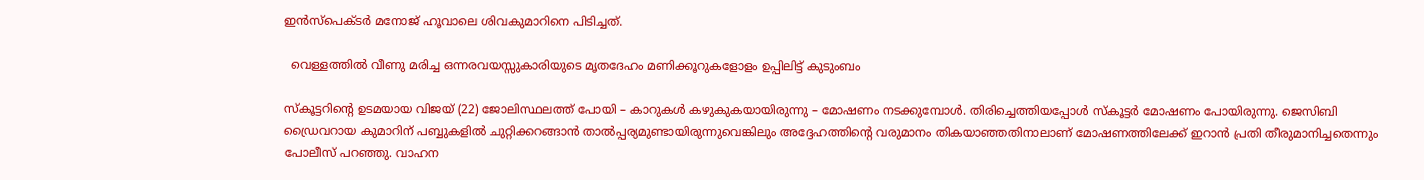ഇൻസ്‌പെക്ടർ മനോജ് ഹൂവാലെ ശിവകുമാറിനെ പിടിച്ചത്.

  വെള്ളത്തിൽ വീണു മരിച്ച ഒന്നരവയസ്സുകാരിയുടെ മൃതദേഹം മണിക്കൂറുകളോളം ഉപ്പിലിട്ട് കുടുംബം

സ്‌കൂട്ടറിന്റെ ഉടമയായ വിജയ് (22) ജോലിസ്ഥലത്ത് പോയി – കാറുകൾ കഴുകുകയായിരുന്നു – മോഷണം നടക്കുമ്പോൾ. തിരിച്ചെത്തിയപ്പോൾ സ്കൂട്ടർ മോഷണം പോയിരുന്നു. ജെസിബി ഡ്രൈവറായ കുമാറിന് പബ്ബുകളിൽ ചുറ്റിക്കറങ്ങാൻ താൽപ്പര്യമുണ്ടായിരുന്നുവെങ്കിലും അദ്ദേഹത്തിന്റെ വരുമാനം തികയാഞ്ഞതിനാലാണ് മോഷണത്തിലേക്ക് ഇറാൻ പ്രതി തീരുമാനിച്ചതെന്നും പോലീസ് പറഞ്ഞു. വാഹന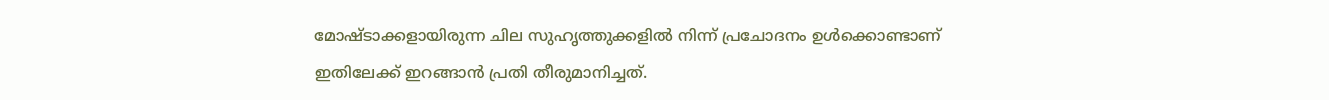മോഷ്ടാക്കളായിരുന്ന ചില സുഹൃത്തുക്കളിൽ നിന്ന് പ്രചോദനം ഉൾക്കൊണ്ടാണ് ഇതിലേക്ക് ഇറങ്ങാൻ പ്രതി തീരുമാനിച്ചത്.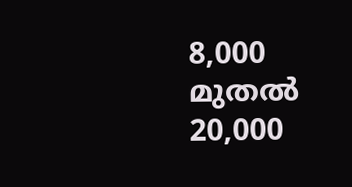8,000 മുതൽ 20,000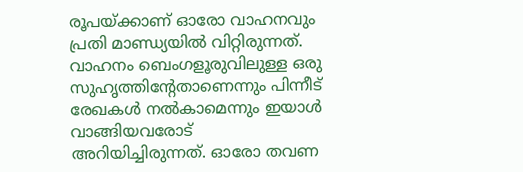രൂപയ്ക്കാണ് ഓരോ വാഹനവും പ്രതി മാണ്ഡ്യയിൽ വിറ്റിരുന്നത്. വാഹനം ബെംഗളൂരുവിലുള്ള ഒരു സുഹൃത്തിന്റേതാണെന്നും പിന്നീട് രേഖകൾ നൽകാമെന്നും ഇയാൾ വാങ്ങിയവരോട് അറിയിച്ചിരുന്നത്. ഓരോ തവണ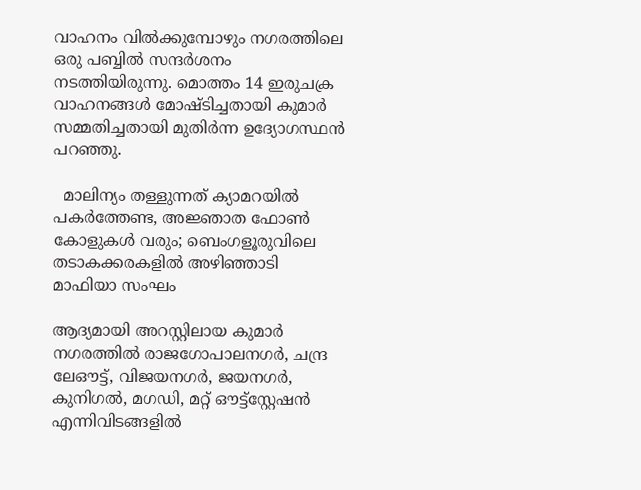വാഹനം വിൽക്കുമ്പോഴും നഗരത്തിലെ ഒരു പബ്ബിൽ സന്ദർശനം നടത്തിയിരുന്നു. മൊത്തം 14 ഇരുചക്ര വാഹനങ്ങൾ മോഷ്ടിച്ചതായി കുമാർ സമ്മതിച്ചതായി മുതിർന്ന ഉദ്യോഗസ്ഥൻ പറഞ്ഞു.

  മാലിന്യം തള്ളുന്നത് ക്യാമറയിൽ പകർത്തേണ്ട, അജ്ഞാത ഫോൺ കോളുകൾ വരും; ബെംഗളൂരുവിലെ തടാകക്കരകളിൽ അഴിഞ്ഞാടി മാഫിയാ സംഘം

ആദ്യമായി അറസ്റ്റിലായ കുമാർ നഗരത്തിൽ രാജഗോപാലനഗർ, ചന്ദ്ര ലേഔട്ട്, വിജയനഗർ, ജയനഗർ, കുനിഗൽ, മഗഡി, മറ്റ് ഔട്ട്‌സ്റ്റേഷൻ എന്നിവിടങ്ങളിൽ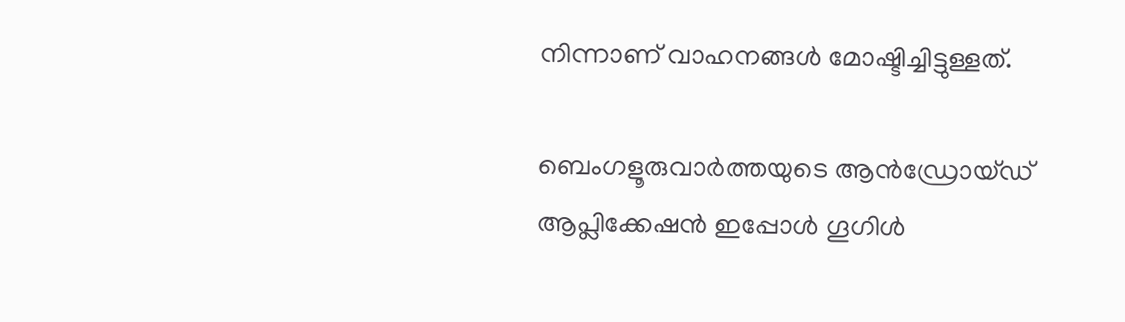നിന്നാണ് വാഹനങ്ങൾ മോഷ്ടിച്ചിട്ടുള്ളത്.

ബെംഗളൂരുവാർത്തയുടെ ആൻഡ്രോയ്ഡ് ആപ്ലിക്കേഷൻ ഇപ്പോൾ ഗൂഗിൾ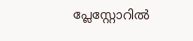പ്ലേസ്റ്റോറിൽ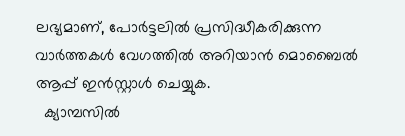ലഭ്യമാണ്, പോർട്ടലിൽ പ്രസിദ്ധീകരിക്കുന്ന വാർത്തകൾ വേഗത്തിൽ അറിയാൻ മൊബൈൽ ആപ്പ് ഇൻസ്റ്റാൾ ചെയ്യുക.
  ക്യാമ്പസിൽ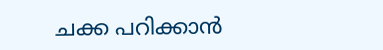ചക്ക പറിക്കാൻ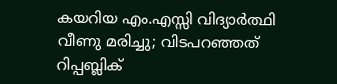കയറിയ എം.എസ്സി വിദ്യാർത്ഥി വീണു മരിച്ചു; വിടപറഞ്ഞത് റിപ്പബ്ലിക്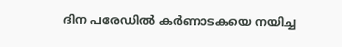ദിന പരേഡിൽ കർണാടകയെ നയിച്ച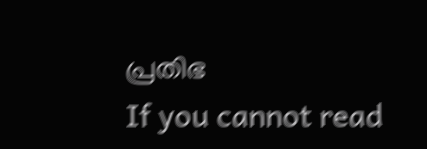പ്രതിഭ
If you cannot read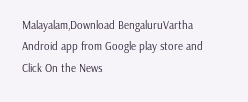Malayalam,Download BengaluruVartha Android app from Google play store and Click On the News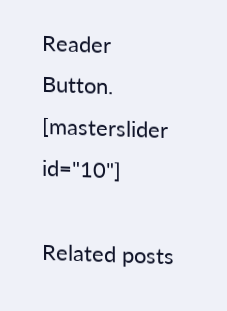Reader Button. [masterslider id="10"]

Related posts